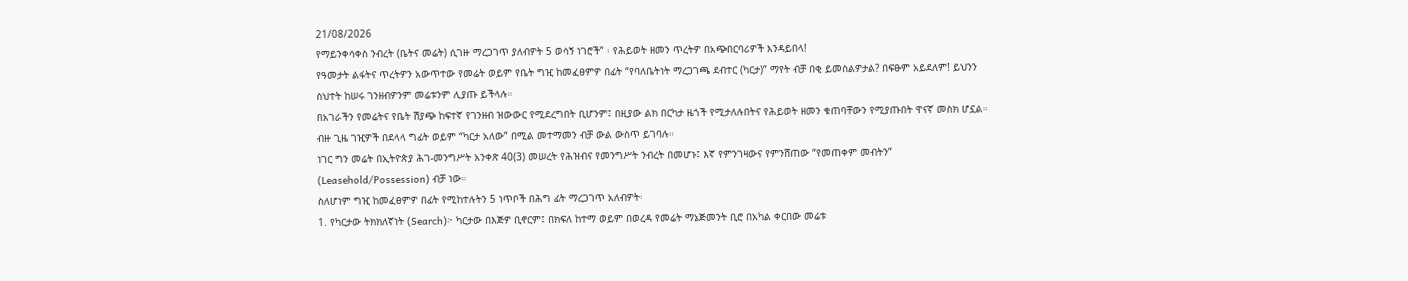21/08/2026
የማይንቀሳቀስ ንብረት (ቤትና መሬት) ሲገዙ ማረጋገጥ ያለብዎት 5 ወሳኝ ነገሮች” ፡ የሕይወት ዘመን ጥረትዎ በአጭበርባሪዎች እንዳይበላ!
የዓመታት ልፋትና ጥረትዎን አውጥተው የመሬት ወይም የቤት ግዢ ከመፈፀምዎ በፊት “የባለቤትነት ማረጋገጫ ደብተር (ካርታ)” ማየት ብቻ በቂ ይመስልዎታል? በፍፁም አይደለም! ይህንን ስህተት ከሠሩ ገንዘብዎንም መሬቱንም ሊያጡ ይችላሉ።
በአገራችን የመሬትና የቤት ሽያጭ ከፍተኛ የገንዘብ ዝውውር የሚደረግበት ቢሆንም፤ በዚያው ልክ በርካታ ዜጎች የሚታለሉበትና የሕይወት ዘመን ቁጠባቸውን የሚያጡበት ዋናኛ መስክ ሆኗል። ብዙ ጊዜ ገዢዎች በደላላ ግፊት ወይም “ካርታ አለው” በሚል መተማመን ብቻ ውል ውስጥ ይገባሉ።
ነገር ግን መሬት በኢትዮጵያ ሕገ-መንግሥት አንቀጽ 40(3) መሠረት የሕዝብና የመንግሥት ንብረት በመሆኑ፤ እኛ የምንገዛውና የምንሸጠው “የመጠቀም መብትን” (Leasehold/Possession) ብቻ ነው።
ስለሆነም ግዢ ከመፈፀምዎ በፊት የሚከተሉትን 5 ነጥቦች በሕግ ፊት ማረጋገጥ አለብዎት፡
1. የካርታው ትክክለኛነት (Search)፦ ካርታው በእጅዎ ቢኖርም፤ በክፍለ ከተማ ወይም በወረዳ የመሬት ማኔጅመንት ቢሮ በአካል ቀርበው መሬቱ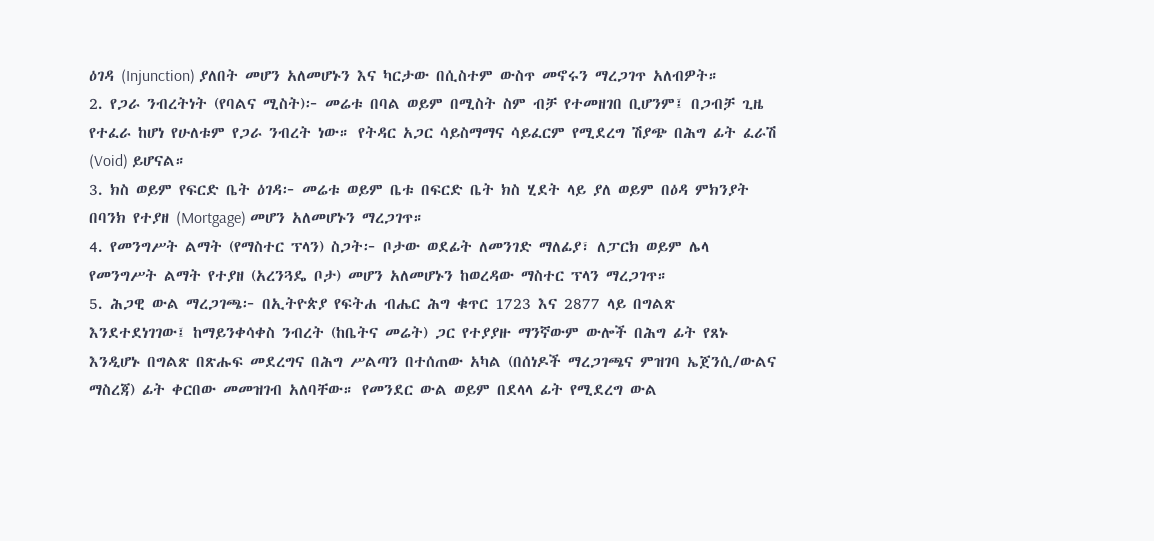ዕገዳ (Injunction) ያለበት መሆን አለመሆኑን እና ካርታው በሲስተም ውስጥ መኖሩን ማረጋገጥ አለብዎት።
2. የጋራ ንብረትነት (የባልና ሚስት)፦ መሬቱ በባል ወይም በሚስት ስም ብቻ የተመዘገበ ቢሆንም፤ በጋብቻ ጊዜ የተፈራ ከሆነ የሁለቱም የጋራ ንብረት ነው። የትዳር አጋር ሳይስማማና ሳይፈርም የሚደረግ ሽያጭ በሕግ ፊት ፈራሽ (Void) ይሆናል።
3. ክስ ወይም የፍርድ ቤት ዕገዳ፦ መሬቱ ወይም ቤቱ በፍርድ ቤት ክስ ሂደት ላይ ያለ ወይም በዕዳ ምክንያት በባንክ የተያዘ (Mortgage) መሆን አለመሆኑን ማረጋገጥ።
4. የመንግሥት ልማት (የማስተር ፕላን) ስጋት፦ ቦታው ወደፊት ለመንገድ ማለፊያ፣ ለፓርክ ወይም ሌላ የመንግሥት ልማት የተያዘ (አረንጓዴ ቦታ) መሆን አለመሆኑን ከወረዳው ማስተር ፕላን ማረጋገጥ።
5. ሕጋዊ ውል ማረጋገጫ፦ በኢትዮጵያ የፍትሐ ብሔር ሕግ ቁጥር 1723 እና 2877 ላይ በግልጽ እንደተደነገገው፤ ከማይንቀሳቀስ ንብረት (ከቤትና መሬት) ጋር የተያያዙ ማንኛውም ውሎች በሕግ ፊት የጸኑ እንዲሆኑ በግልጽ በጽሑፍ መደረግና በሕግ ሥልጣን በተሰጠው አካል (በሰነዶች ማረጋገጫና ምዝገባ ኤጀንሲ/ውልና ማስረጃ) ፊት ቀርበው መመዝገብ አለባቸው። የመንደር ውል ወይም በደላላ ፊት የሚደረግ ውል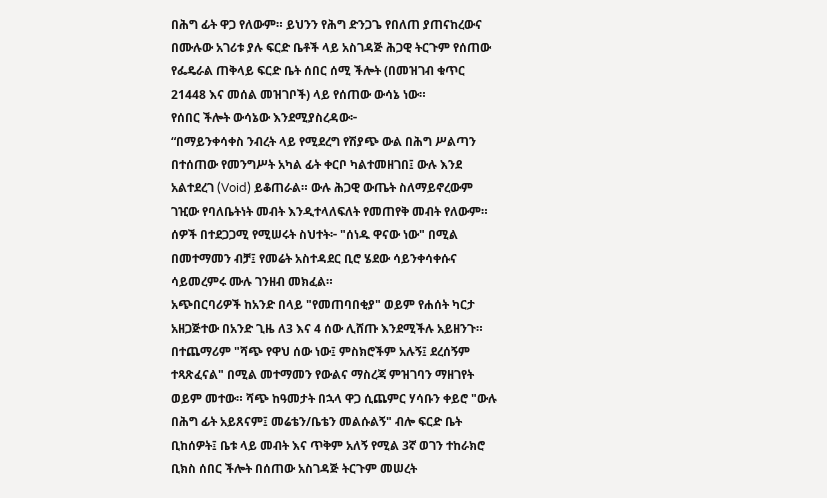በሕግ ፊት ዋጋ የለውም። ይህንን የሕግ ድንጋጌ የበለጠ ያጠናከረውና በሙሉው አገሪቱ ያሉ ፍርድ ቤቶች ላይ አስገዳጅ ሕጋዊ ትርጉም የሰጠው የፌዴራል ጠቅላይ ፍርድ ቤት ሰበር ሰሚ ችሎት (በመዝገብ ቁጥር 21448 እና መሰል መዝገቦች) ላይ የሰጠው ውሳኔ ነው።
የሰበር ችሎት ውሳኔው እንደሚያስረዳው፦
“በማይንቀሳቀስ ንብረት ላይ የሚደረግ የሽያጭ ውል በሕግ ሥልጣን በተሰጠው የመንግሥት አካል ፊት ቀርቦ ካልተመዘገበ፤ ውሉ እንደ አልተደረገ (Void) ይቆጠራል። ውሉ ሕጋዊ ውጤት ስለማይኖረውም ገዢው የባለቤትነት መብት እንዲተላለፍለት የመጠየቅ መብት የለውም።
ሰዎች በተደጋጋሚ የሚሠሩት ስህተት፦ "ሰነዱ ዋናው ነው" በሚል በመተማመን ብቻ፤ የመሬት አስተዳደር ቢሮ ሄደው ሳይንቀሳቀሱና ሳይመረምሩ ሙሉ ገንዘብ መክፈል።
አጭበርባሪዎች ከአንድ በላይ "የመጠባበቂያ" ወይም የሐሰት ካርታ አዘጋጅተው በአንድ ጊዜ ለ3 እና 4 ሰው ሊሸጡ እንደሚችሉ አይዘንጉ። በተጨማሪም "ሻጭ የዋህ ሰው ነው፤ ምስክሮችም አሉኝ፤ ደረሰኝም ተጻጽፈናል" በሚል መተማመን የውልና ማስረጃ ምዝገባን ማዘገየት ወይም መተው። ሻጭ ከዓመታት በኋላ ዋጋ ሲጨምር ሃሳቡን ቀይሮ "ውሉ በሕግ ፊት አይጸናም፤ መሬቴን/ቤቴን መልሱልኝ" ብሎ ፍርድ ቤት ቢከሰዎት፤ ቤቱ ላይ መብት እና ጥቅም አለኝ የሚል 3ኛ ወገን ተከራክሮ ቢክስ ሰበር ችሎት በሰጠው አስገዳጅ ትርጉም መሠረት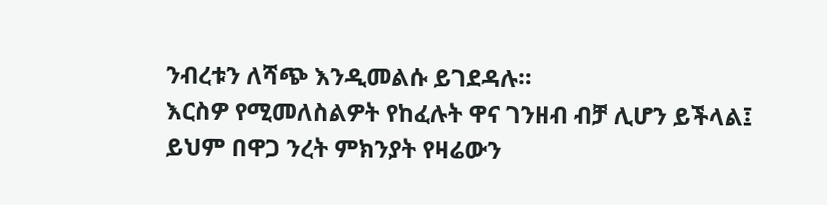ንብረቱን ለሻጭ እንዲመልሱ ይገደዳሉ።
እርስዎ የሚመለስልዎት የከፈሉት ዋና ገንዘብ ብቻ ሊሆን ይችላል፤ ይህም በዋጋ ንረት ምክንያት የዛሬውን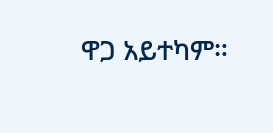ዋጋ አይተካም።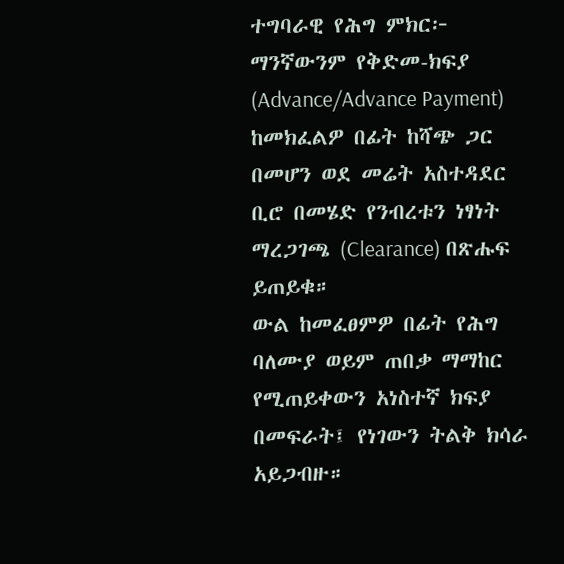ተግባራዊ የሕግ ምክር፦ ማንኛውንም የቅድመ-ክፍያ (Advance/Advance Payment) ከመክፈልዎ በፊት ከሻጭ ጋር በመሆን ወደ መሬት አስተዳደር ቢሮ በመሄድ የንብረቱን ነፃነት ማረጋገጫ (Clearance) በጽሑፍ ይጠይቁ።
ውል ከመፈፀምዎ በፊት የሕግ ባለሙያ ወይም ጠበቃ ማማከር የሚጠይቀውን አነስተኛ ክፍያ በመፍራት፤ የነገውን ትልቅ ክሳራ አይጋብዙ።